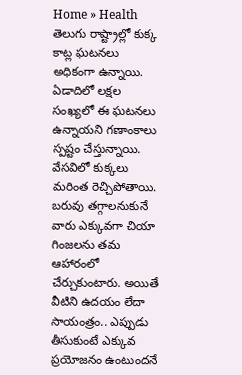Home » Health
తెలుగు రాష్ట్రాల్లో కుక్క కాట్ల ఘటనలు అధికంగా ఉన్నాయి. ఏడాదిలో లక్షల సంఖ్యలో ఈ ఘటనలు ఉన్నాయని గణాంకాలు స్పష్టం చేస్తున్నాయి. వేసవిలో కుక్కలు మరింత రెచ్చిపోతాయి.
బరువు తగ్గాలనుకునే వారు ఎక్కువగా చియా గింజలను తమ ఆహారంలో చేర్చుకుంటారు. అయితే వీటిని ఉదయం లేదా సాయంత్రం.. ఎప్పుడు తీసుకుంటే ఎక్కువ ప్రయోజనం ఉంటుందనే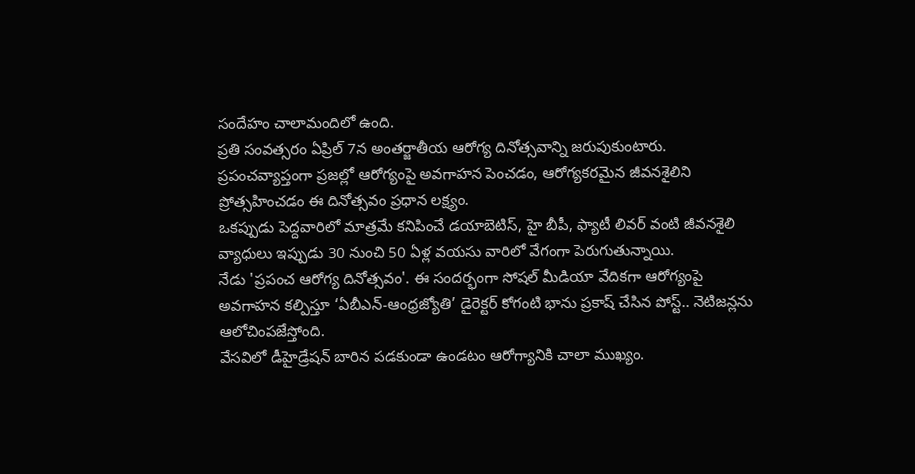సందేహం చాలామందిలో ఉంది.
ప్రతి సంవత్సరం ఏప్రిల్ 7న అంతర్జాతీయ ఆరోగ్య దినోత్సవాన్ని జరుపుకుంటారు. ప్రపంచవ్యాప్తంగా ప్రజల్లో ఆరోగ్యంపై అవగాహన పెంచడం, ఆరోగ్యకరమైన జీవనశైలిని ప్రోత్సహించడం ఈ దినోత్సవం ప్రధాన లక్ష్యం.
ఒకప్పుడు పెద్దవారిలో మాత్రమే కనిపించే డయాబెటిస్, హై బీపీ, ఫ్యాటీ లివర్ వంటి జీవనశైలి వ్యాధులు ఇప్పుడు 30 నుంచి 50 ఏళ్ల వయసు వారిలో వేగంగా పెరుగుతున్నాయి.
నేడు 'ప్రపంచ ఆరోగ్య దినోత్సవం'. ఈ సందర్భంగా సోషల్ మీడియా వేదికగా ఆరోగ్యంపై అవగాహన కల్పిస్తూ ‘ఏబీఎన్-ఆంధ్రజ్యోతి’ డైరెక్టర్ కోగంటి భాను ప్రకాష్ చేసిన పోస్ట్.. నెటిజన్లను ఆలోచింపజేస్తోంది.
వేసవిలో డీహైడ్రేషన్ బారిన పడకుండా ఉండటం ఆరోగ్యానికి చాలా ముఖ్యం.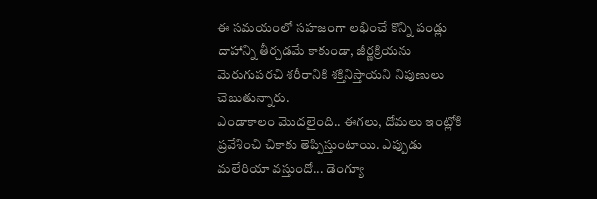ఈ సమయంలో సహజంగా లభించే కొన్ని పండ్లు దాహాన్ని తీర్చడమే కాకుండా, జీర్ణక్రియను మెరుగుపరచి శరీరానికి శక్తినిస్తాయని నిపుణులు చెబుతున్నారు.
ఎండాకాలం మొదలైంది.. ఈగలు, దోమలు ఇంట్లోకి ప్రవేశించి చికాకు తెప్పిస్తుంటాయి. ఎప్పుడు మలేరియా వస్తుందో... డెంగ్యూ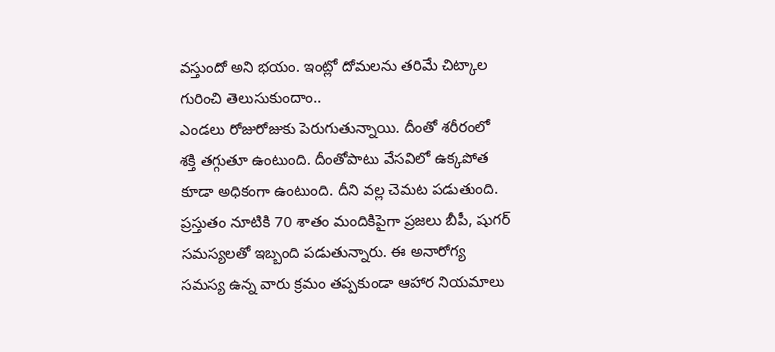వస్తుందో అని భయం. ఇంట్లో దోమలను తరిమే చిట్కాల గురించి తెలుసుకుందాం..
ఎండలు రోజురోజుకు పెరుగుతున్నాయి. దీంతో శరీరంలో శక్తి తగ్గుతూ ఉంటుంది. దీంతోపాటు వేసవిలో ఉక్కపోత కూడా అధికంగా ఉంటుంది. దీని వల్ల చెమట పడుతుంది.
ప్రస్తుతం నూటికి 70 శాతం మందికిపైగా ప్రజలు బీపీ, షుగర్ సమస్యలతో ఇబ్బంది పడుతున్నారు. ఈ అనారోగ్య సమస్య ఉన్న వారు క్రమం తప్పకుండా ఆహార నియమాలు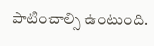పాటించాల్సి ఉంటుంది.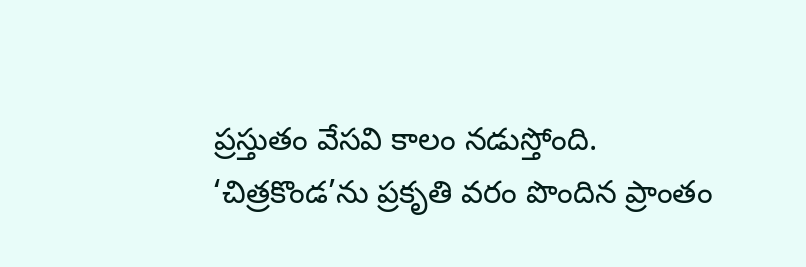ప్రస్తుతం వేసవి కాలం నడుస్తోంది.
‘చిత్రకొండ’ను ప్రకృతి వరం పొందిన ప్రాంతం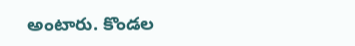అంటారు. కొండల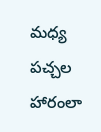మధ్య పచ్చల హారంలా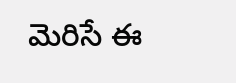మెరిసే ఈ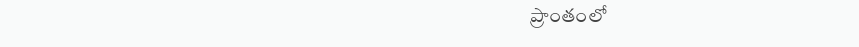ప్రాంతంలో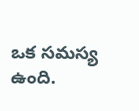ఒక సమస్య ఉంది.